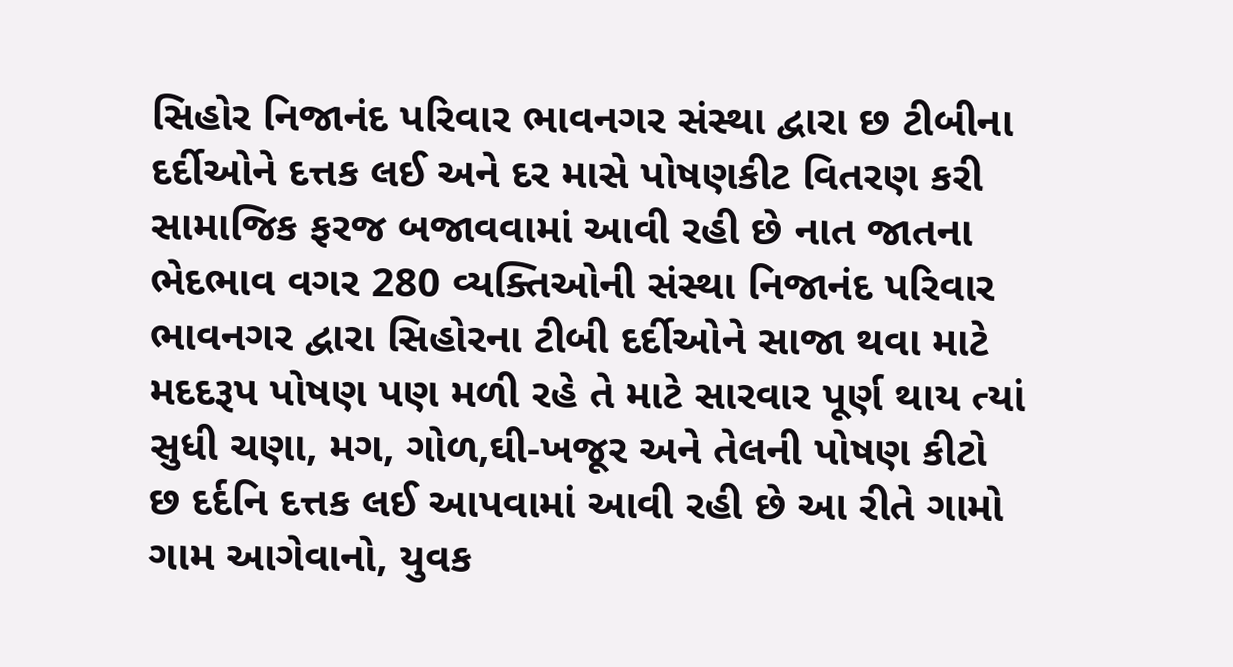સિહોર નિજાનંદ પરિવાર ભાવનગર સંસ્થા દ્વારા છ ટીબીના દર્દીઓને દત્તક લઈ અને દર માસે પોષણકીટ વિતરણ કરી સામાજિક ફરજ બજાવવામાં આવી રહી છે નાત જાતના ભેદભાવ વગર 280 વ્યક્તિઓની સંસ્થા નિજાનંદ પરિવાર ભાવનગર દ્વારા સિહોરના ટીબી દર્દીઓને સાજા થવા માટે મદદરૂપ પોષણ પણ મળી રહે તે માટે સારવાર પૂર્ણ થાય ત્યાં સુધી ચણા, મગ, ગોળ,ઘી-ખજૂર અને તેલની પોષણ કીટો છ દર્દનિ દત્તક લઈ આપવામાં આવી રહી છે આ રીતે ગામો ગામ આગેવાનો, યુવક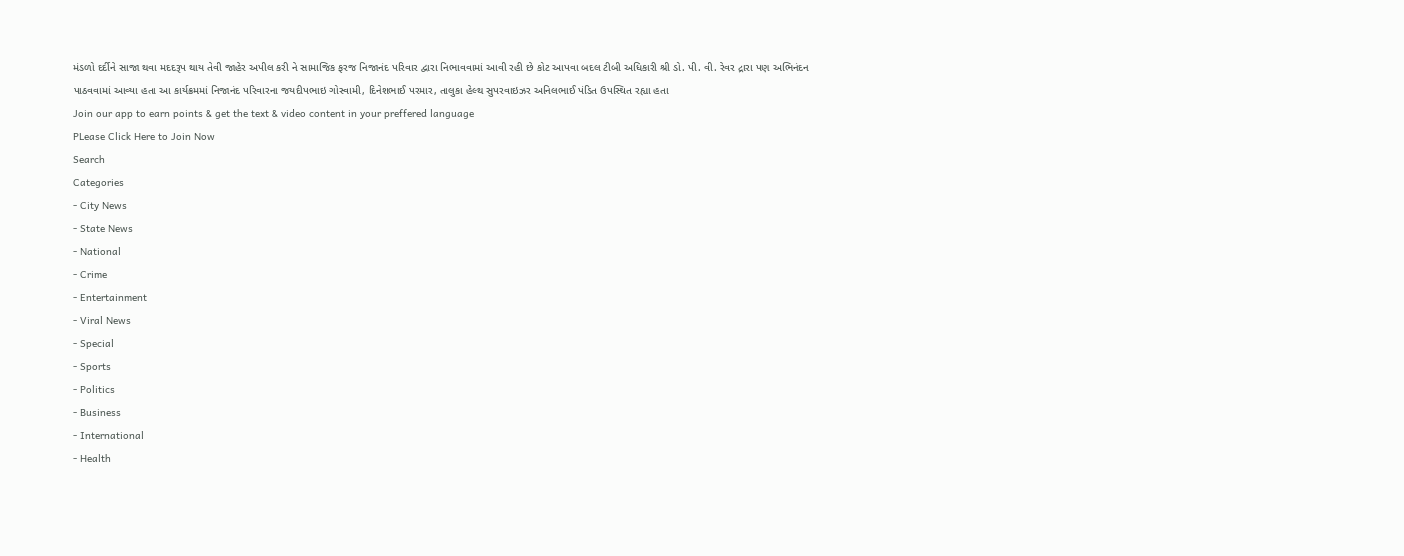મંડળો દર્દીને સાજા થવા મદદરૂપ થાય તેવી જાહેર અપીલ કરી ને સામાજિક ફરજ નિજાનંદ પરિવાર દ્વારા નિભાવવામાં આવી રહી છે કોટ આપવા બદલ ટીબી અધિકારી શ્રી ડો. પી. વી. રેવર દ્રારા પણ અભિનંદન પાઠવવામાં આવ્યા હતા આ કાર્યક્રમમાં નિજાનંદ પરિવારના જયદીપભાઇ ગોસ્વામી, દિનેશભાઈ પરમાર, તાલુકા હેલ્થ સુપરવાઇઝર અનિલભાઈ પંડિત ઉપસ્થિત રહ્યા હતા
Join our app to earn points & get the text & video content in your preffered language
PLease Click Here to Join Now
Search
Categories
- City News
- State News
- National
- Crime
- Entertainment
- Viral News
- Special
- Sports
- Politics
- Business
- International
- Health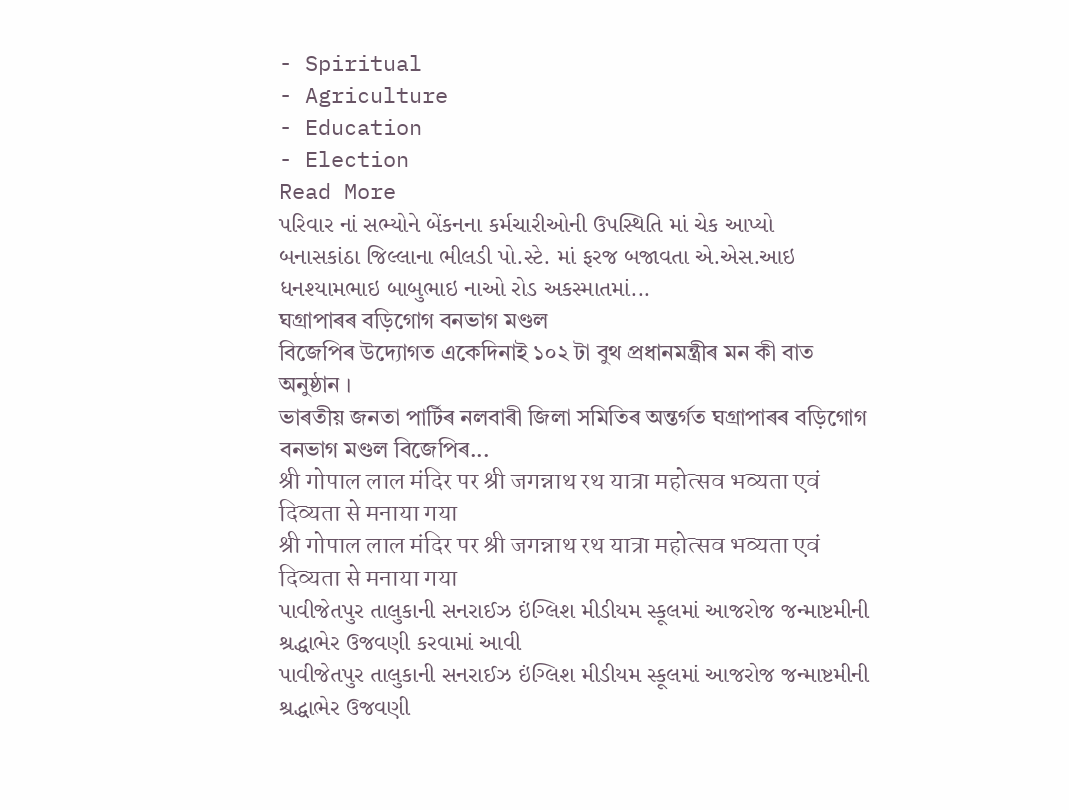- Spiritual
- Agriculture
- Education
- Election
Read More
પરિવાર નાં સભ્યોને બેંકનના કર્મચારીઓની ઉપસ્થિતિ માં ચેક આપ્યો
બનાસકાંઠા જિલ્લાના ભીલડી પો.સ્ટે. માં ફરજ બજાવતા એ.એસ.આઇ ધનશ્યામભાઇ બાબુભાઇ નાઓ રોડ અકસ્માતમાં...
ঘগ্ৰাপাৰৰ বড়িগোগ বনভাগ মণ্ডল
বিজেপিৰ উদ্যোগত একেদিনাই ১০২ টা বুথ প্ৰধানমন্ত্ৰীৰ মন কী বাত অনুষ্ঠান ।
ভাৰতীয় জনতা পাৰ্টিৰ নলবাৰী জিলা সমিতিৰ অন্তৰ্গত ঘগ্ৰাপাৰৰ বড়িগোগ বনভাগ মণ্ডল বিজেপিৰ...
श्री गोपाल लाल मंदिर पर श्री जगन्नाथ रथ यात्रा महोत्सव भव्यता एवं दिव्यता से मनाया गया
श्री गोपाल लाल मंदिर पर श्री जगन्नाथ रथ यात्रा महोत्सव भव्यता एवं दिव्यता से मनाया गया
પાવીજેતપુર તાલુકાની સનરાઈઝ ઇંગ્લિશ મીડીયમ સ્કૂલમાં આજરોજ જન્માષ્ટમીની શ્રદ્ધાભેર ઉજવણી કરવામાં આવી
પાવીજેતપુર તાલુકાની સનરાઈઝ ઇંગ્લિશ મીડીયમ સ્કૂલમાં આજરોજ જન્માષ્ટમીની શ્રદ્ધાભેર ઉજવણી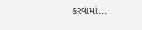કરવામાં...